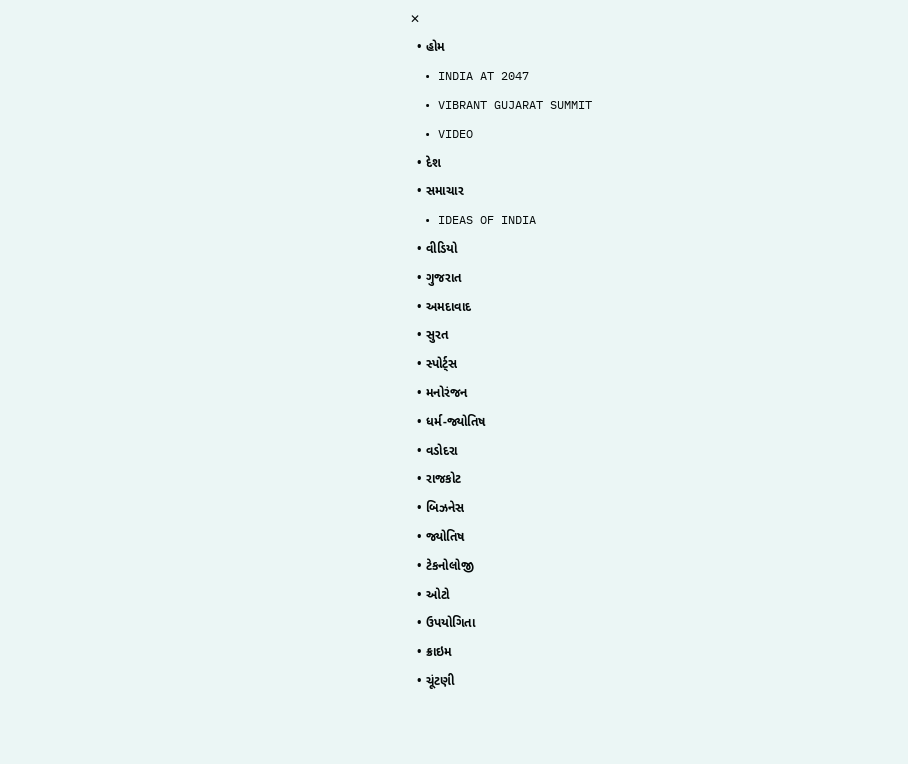✕
  • હોમ
  • INDIA AT 2047
  • VIBRANT GUJARAT SUMMIT
  • VIDEO
  • દેશ
  • સમાચાર
  • IDEAS OF INDIA
  • વીડિયો
  • ગુજરાત
  • અમદાવાદ
  • સુરત
  • સ્પોર્ટ્સ
  • મનોરંજન
  • ધર્મ-જ્યોતિષ
  • વડોદરા
  • રાજકોટ
  • બિઝનેસ
  • જ્યોતિષ
  • ટેકનોલોજી
  • ઓટો
  • ઉપયોગિતા
  • ક્રાઇમ
  • ચૂંટણી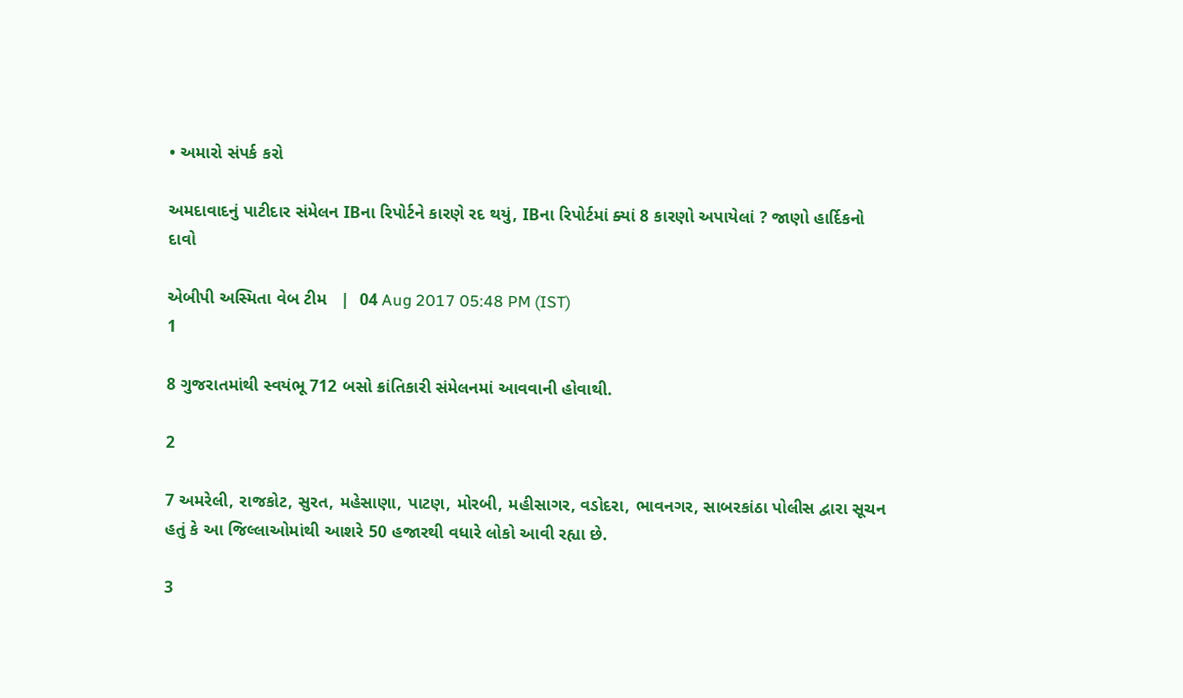• અમારો સંપર્ક કરો

અમદાવાદનું પાટીદાર સંમેલન IBના રિપોર્ટને કારણે રદ થયું, IBના રિપોર્ટમાં ક્યાં 8 કારણો અપાયેલાં ? જાણો હાર્દિકનો દાવો

એબીપી અસ્મિતા વેબ ટીમ   |  04 Aug 2017 05:48 PM (IST)
1

8 ગુજરાતમાંથી સ્વયંભૂ 712 બસો ક્રાંતિકારી સંમેલનમાં આવવાની હોવાથી.

2

7 અમરેલી, રાજકોટ, સુરત, મહેસાણા, પાટણ, મોરબી, મહીસાગર, વડોદરા, ભાવનગર, સાબરકાંઠા પોલીસ દ્વારા સૂચન હતું કે આ જિલ્લાઓમાંથી આશરે 50 હજારથી વધારે લોકો આવી રહ્યા છે.

3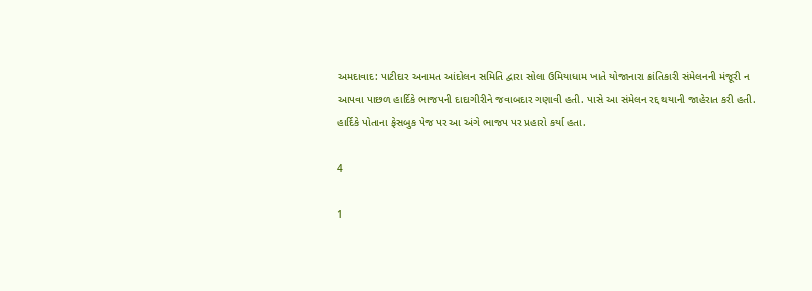અમદાવાદ: પાટીદાર અનામત આંદોલન સમિતિ દ્વારા સોલા ઉમિયાધામ ખાતે યોજાનારા ક્રાંતિકારી સંમેલનની મંજૂરી ન આપવા પાછળ હાર્દિકે ભાજપની દાદાગીરીને જવાબદાર ગણાવી હતી. પાસે આ સંમેલન રદ્દ થયાની જાહેરાત કરી હતી. હાર્દિકે પોતાના ફેસબુક પેજ પર આ અંગે ભાજપ પર પ્રહારો કર્યા હતા.

4

1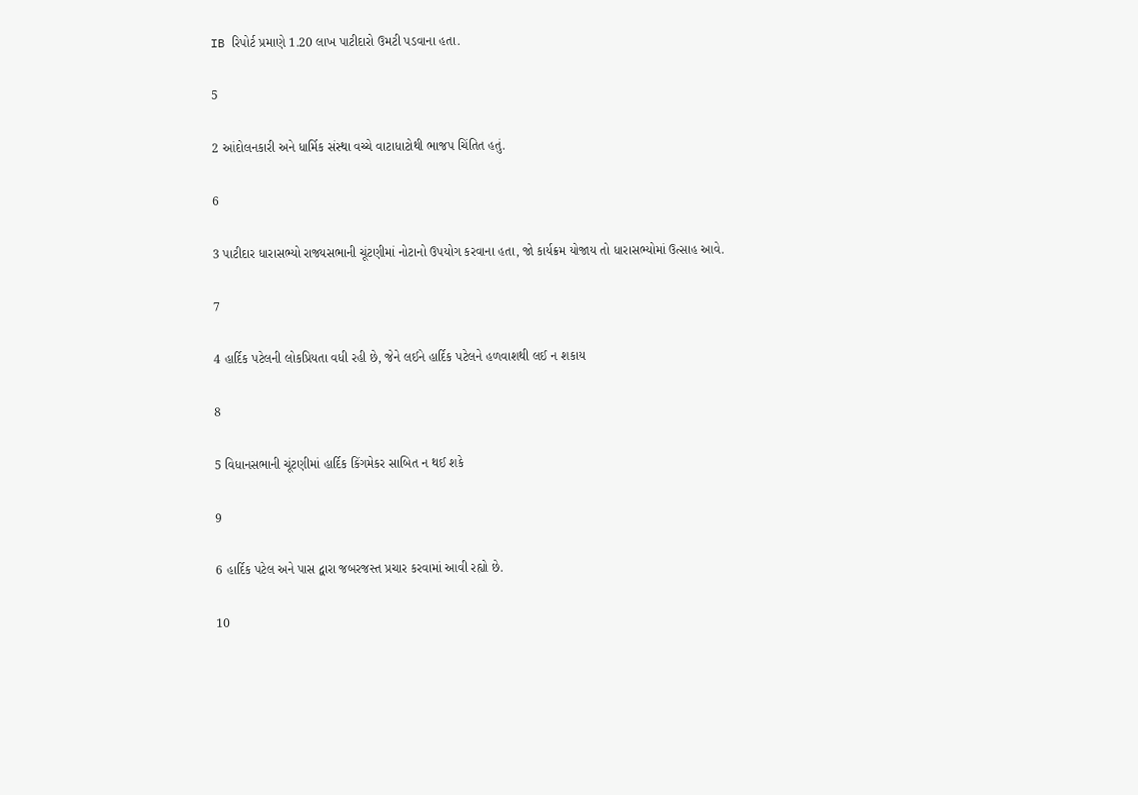IB રિપોર્ટ પ્રમાણે 1.20 લાખ પાટીદારો ઉમટી પડવાના હતા.

5

2 આંદોલનકારી અને ધાર્મિક સંસ્થા વચ્ચે વાટાધાટોથી ભાજપ ચિંતિત હતું.

6

3 પાટીદાર ધારાસભ્યો રાજ્યસભાની ચૂંટણીમાં નોટાનો ઉપયોગ કરવાના હતા, જો કાર્યક્રમ યોજાય તો ધારાસભ્યોમાં ઉત્સાહ આવે.

7

4 હાર્દિક પટેલની લોકપ્રિયતા વધી રહી છે, જેને લઈને હાર્દિક પટેલને હળવાશથી લઈ ન શકાય

8

5 વિધાનસભાની ચૂંટણીમાં હાર્દિક કિંગમેકર સાબિત ન થઈ શકે

9

6 હાર્દિક પટેલ અને પાસ દ્વારા જબરજસ્ત પ્રચાર કરવામાં આવી રહ્યો છે.

10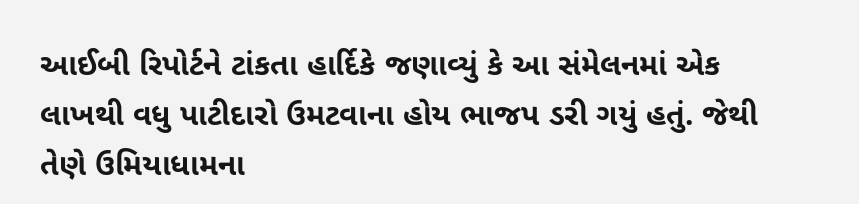આઈબી રિપોર્ટને ટાંકતા હાર્દિકે જણાવ્યું કે આ સંમેલનમાં એક લાખથી વધુ પાટીદારો ઉમટવાના હોય ભાજપ ડરી ગયું હતું. જેથી તેણે ઉમિયાધામના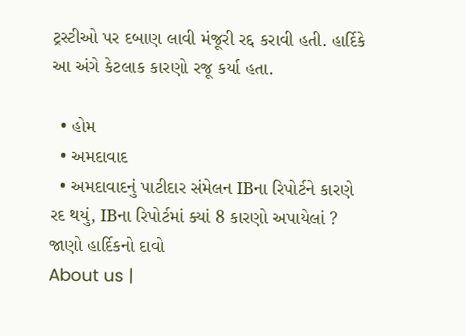ટ્રસ્ટીઓ પર દબાણ લાવી મંજૂરી રદ્દ કરાવી હતી. હાર્દિકે આ અંગે કેટલાક કારણો રજૂ કર્યા હતા.

  • હોમ
  • અમદાવાદ
  • અમદાવાદનું પાટીદાર સંમેલન IBના રિપોર્ટને કારણે રદ થયું, IBના રિપોર્ટમાં ક્યાં 8 કારણો અપાયેલાં ? જાણો હાર્દિકનો દાવો
About us |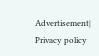Advertisement| Privacy policy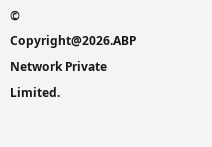© Copyright@2026.ABP Network Private Limited.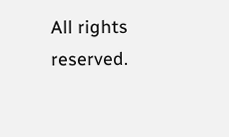All rights reserved.